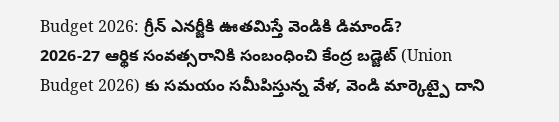Budget 2026: గ్రీన్ ఎనర్జీకి ఊతమిస్తే వెండికి డిమాండ్?
2026-27 ఆర్థిక సంవత్సరానికి సంబంధించి కేంద్ర బడ్జెట్ (Union Budget 2026) కు సమయం సమీపిస్తున్న వేళ, వెండి మార్కెట్పై దాని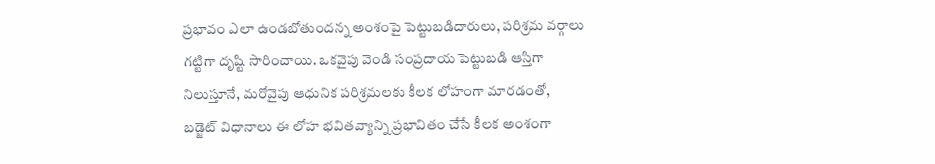ప్రభావం ఎలా ఉండబోతుందన్న అంశంపై పెట్టుబడిదారులు, పరిశ్రమ వర్గాలు గట్టిగా దృష్టి సారించాయి. ఒకవైపు వెండి సంప్రదాయ పెట్టుబడి ఆస్తిగా నిలుస్తూనే, మరోవైపు ఆధునిక పరిశ్రమలకు కీలక లోహంగా మారడంతో, బడ్జెట్ విధానాలు ఈ లోహ భవితవ్యాన్ని ప్రభావితం చేసే కీలక అంశంగా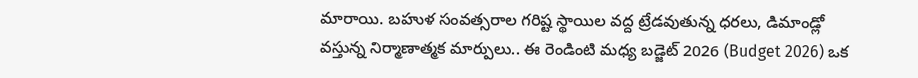మారాయి. బహుళ సంవత్సరాల గరిష్ట స్థాయిల వద్ద ట్రేడవుతున్న ధరలు, డిమాండ్లో వస్తున్న నిర్మాణాత్మక మార్పులు.. ఈ రెండింటి మధ్య బడ్జెట్ 2026 (Budget 2026) ఒక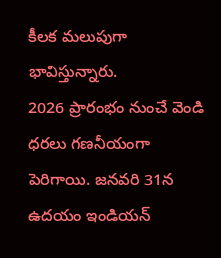కీలక మలుపుగా భావిస్తున్నారు.
2026 ప్రారంభం నుంచే వెండి ధరలు గణనీయంగా పెరిగాయి. జనవరి 31న ఉదయం ఇండియన్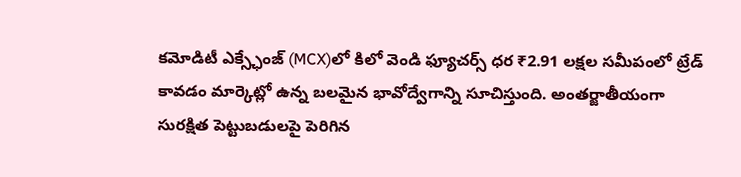కమోడిటీ ఎక్స్ఛేంజ్ (MCX)లో కిలో వెండి ఫ్యూచర్స్ ధర ₹2.91 లక్షల సమీపంలో ట్రేడ్ కావడం మార్కెట్లో ఉన్న బలమైన భావోద్వేగాన్ని సూచిస్తుంది. అంతర్జాతీయంగా సురక్షిత పెట్టుబడులపై పెరిగిన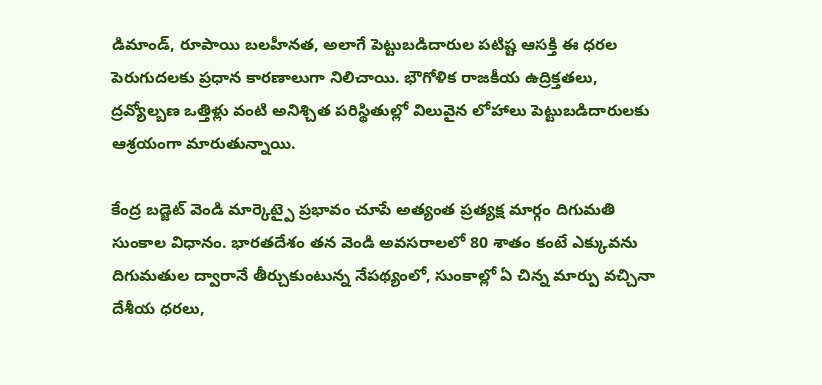డిమాండ్, రూపాయి బలహీనత, అలాగే పెట్టుబడిదారుల పటిష్ట ఆసక్తి ఈ ధరల పెరుగుదలకు ప్రధాన కారణాలుగా నిలిచాయి. భౌగోళిక రాజకీయ ఉద్రిక్తతలు, ద్రవ్యోల్బణ ఒత్తిళ్లు వంటి అనిశ్చిత పరిస్థితుల్లో విలువైన లోహాలు పెట్టుబడిదారులకు ఆశ్రయంగా మారుతున్నాయి.

కేంద్ర బడ్జెట్ వెండి మార్కెట్పై ప్రభావం చూపే అత్యంత ప్రత్యక్ష మార్గం దిగుమతి సుంకాల విధానం. భారతదేశం తన వెండి అవసరాలలో 80 శాతం కంటే ఎక్కువను దిగుమతుల ద్వారానే తీర్చుకుంటున్న నేపథ్యంలో, సుంకాల్లో ఏ చిన్న మార్పు వచ్చినా దేశీయ ధరలు,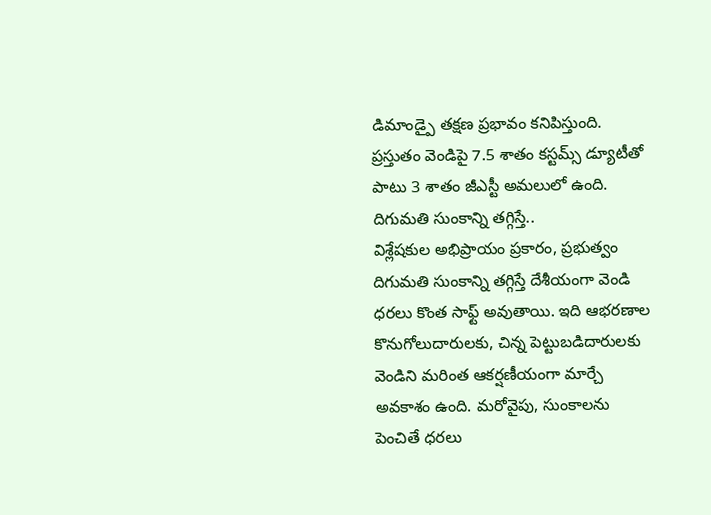డిమాండ్పై తక్షణ ప్రభావం కనిపిస్తుంది. ప్రస్తుతం వెండిపై 7.5 శాతం కస్టమ్స్ డ్యూటీతో పాటు 3 శాతం జీఎస్టీ అమలులో ఉంది.
దిగుమతి సుంకాన్ని తగ్గిస్తే..
విశ్లేషకుల అభిప్రాయం ప్రకారం, ప్రభుత్వం దిగుమతి సుంకాన్ని తగ్గిస్తే దేశీయంగా వెండి ధరలు కొంత సాఫ్ట్ అవుతాయి. ఇది ఆభరణాల కొనుగోలుదారులకు, చిన్న పెట్టుబడిదారులకు వెండిని మరింత ఆకర్షణీయంగా మార్చే అవకాశం ఉంది. మరోవైపు, సుంకాలను పెంచితే ధరలు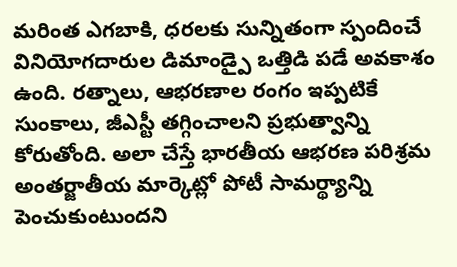మరింత ఎగబాకి, ధరలకు సున్నితంగా స్పందించే వినియోగదారుల డిమాండ్పై ఒత్తిడి పడే అవకాశం ఉంది. రత్నాలు, ఆభరణాల రంగం ఇప్పటికే సుంకాలు, జీఎస్టీ తగ్గించాలని ప్రభుత్వాన్ని కోరుతోంది. అలా చేస్తే భారతీయ ఆభరణ పరిశ్రమ అంతర్జాతీయ మార్కెట్లో పోటీ సామర్థ్యాన్ని పెంచుకుంటుందని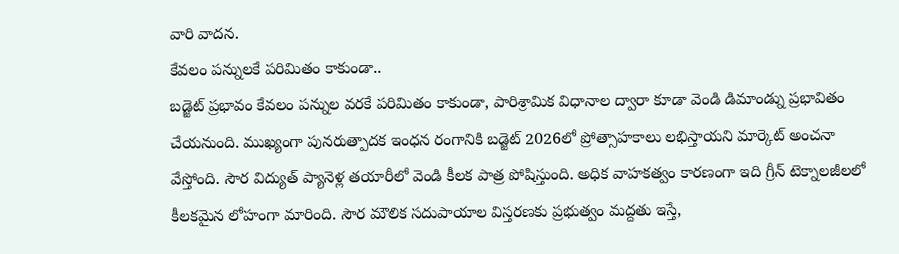వారి వాదన.
కేవలం పన్నులకే పరిమితం కాకుండా..
బడ్జెట్ ప్రభావం కేవలం పన్నుల వరకే పరిమితం కాకుండా, పారిశ్రామిక విధానాల ద్వారా కూడా వెండి డిమాండ్ను ప్రభావితం చేయనుంది. ముఖ్యంగా పునరుత్పాదక ఇంధన రంగానికి బడ్జెట్ 2026లో ప్రోత్సాహకాలు లభిస్తాయని మార్కెట్ అంచనా వేస్తోంది. సౌర విద్యుత్ ప్యానెళ్ల తయారీలో వెండి కీలక పాత్ర పోషిస్తుంది. అధిక వాహకత్వం కారణంగా ఇది గ్రీన్ టెక్నాలజీలలో కీలకమైన లోహంగా మారింది. సౌర మౌలిక సదుపాయాల విస్తరణకు ప్రభుత్వం మద్దతు ఇస్తే,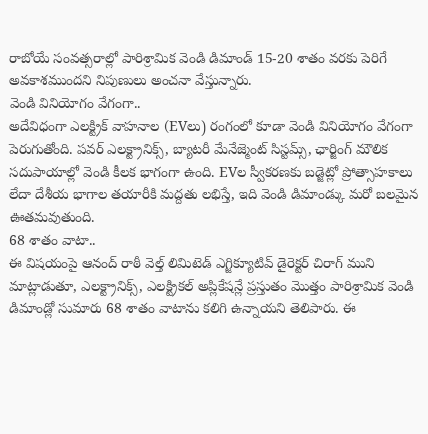రాబోయే సంవత్సరాల్లో పారిశ్రామిక వెండి డిమాండ్ 15-20 శాతం వరకు పెరిగే అవకాశముందని నిపుణులు అంచనా వేస్తున్నారు.
వెండి వినియోగం వేగంగా..
అదేవిధంగా ఎలక్ట్రిక్ వాహనాల (EVలు) రంగంలో కూడా వెండి వినియోగం వేగంగా పెరుగుతోంది. పవర్ ఎలక్ట్రానిక్స్, బ్యాటరీ మేనేజ్మెంట్ సిస్టమ్స్, ఛార్జింగ్ మౌలిక సదుపాయాల్లో వెండి కీలక భాగంగా ఉంది. EVల స్వీకరణకు బడ్జెట్లో ప్రోత్సాహకాలు లేదా దేశీయ భాగాల తయారీకి మద్దతు లభిస్తే, ఇది వెండి డిమాండ్కు మరో బలమైన ఊతమవుతుంది.
68 శాతం వాటా..
ఈ విషయంపై ఆనంద్ రాఠీ వెల్త్ లిమిటెడ్ ఎగ్జిక్యూటివ్ డైరెక్టర్ చిరాగ్ ముని మాట్లాడుతూ, ఎలక్ట్రానిక్స్, ఎలక్ట్రికల్ అప్లికేషన్లే ప్రస్తుతం మొత్తం పారిశ్రామిక వెండి డిమాండ్లో సుమారు 68 శాతం వాటాను కలిగి ఉన్నాయని తెలిపారు. ఈ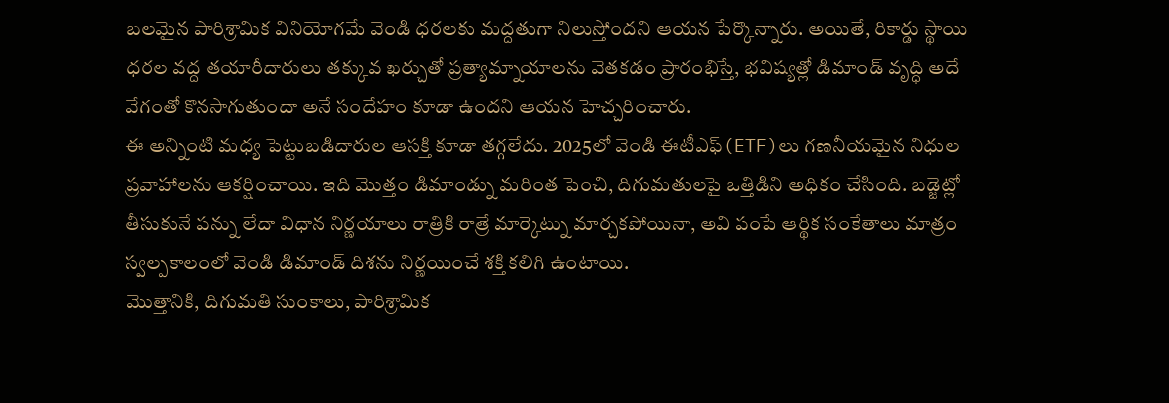బలమైన పారిశ్రామిక వినియోగమే వెండి ధరలకు మద్దతుగా నిలుస్తోందని ఆయన పేర్కొన్నారు. అయితే, రికార్డు స్థాయి ధరల వద్ద తయారీదారులు తక్కువ ఖర్చుతో ప్రత్యామ్నాయాలను వెతకడం ప్రారంభిస్తే, భవిష్యత్లో డిమాండ్ వృద్ధి అదే వేగంతో కొనసాగుతుందా అనే సందేహం కూడా ఉందని ఆయన హెచ్చరించారు.
ఈ అన్నింటి మధ్య పెట్టుబడిదారుల ఆసక్తి కూడా తగ్గలేదు. 2025లో వెండి ఈటీఎఫ్(ETF)లు గణనీయమైన నిధుల ప్రవాహాలను ఆకర్షించాయి. ఇది మొత్తం డిమాండ్ను మరింత పెంచి, దిగుమతులపై ఒత్తిడిని అధికం చేసింది. బడ్జెట్లో తీసుకునే పన్ను లేదా విధాన నిర్ణయాలు రాత్రికి రాత్రే మార్కెట్ను మార్చకపోయినా, అవి పంపే ఆర్థిక సంకేతాలు మాత్రం స్వల్పకాలంలో వెండి డిమాండ్ దిశను నిర్ణయించే శక్తి కలిగి ఉంటాయి.
మొత్తానికి, దిగుమతి సుంకాలు, పారిశ్రామిక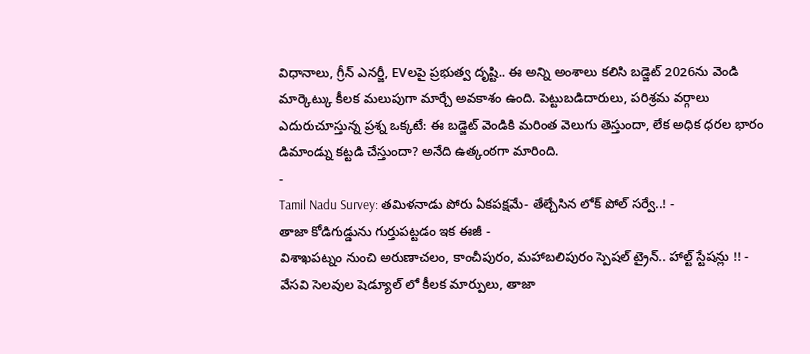విధానాలు, గ్రీన్ ఎనర్జీ, EVలపై ప్రభుత్వ దృష్టి.. ఈ అన్ని అంశాలు కలిసి బడ్జెట్ 2026ను వెండి మార్కెట్కు కీలక మలుపుగా మార్చే అవకాశం ఉంది. పెట్టుబడిదారులు, పరిశ్రమ వర్గాలు ఎదురుచూస్తున్న ప్రశ్న ఒక్కటే: ఈ బడ్జెట్ వెండికి మరింత వెలుగు తెస్తుందా, లేక అధిక ధరల భారం డిమాండ్ను కట్టడి చేస్తుందా? అనేది ఉత్కంఠగా మారింది.
-
Tamil Nadu Survey: తమిళనాడు పోరు ఏకపక్షమే- తేల్చేసిన లోక్ పోల్ సర్వే..! -
తాజా కోడిగుడ్డును గుర్తుపట్టడం ఇక ఈజీ -
విశాఖపట్నం నుంచి అరుణాచలం, కాంచీపురం, మహాబలిపురం స్పెషల్ ట్రైన్.. హాల్ట్ స్టేషన్లు !! -
వేసవి సెలవుల షెడ్యూల్ లో కీలక మార్పులు, తాజా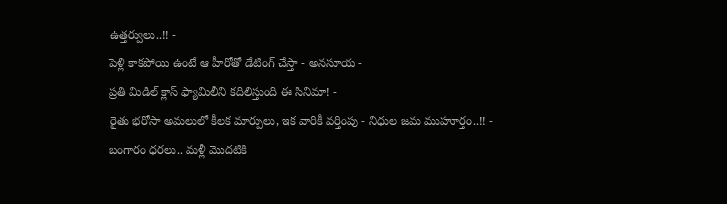ఉత్తర్వులు..!! -
పెళ్లి కాకపోయి ఉంటే ఆ హీరోతో డేటింగ్ చేస్తా - అనసూయ -
ప్రతి మిడిల్ క్లాస్ ఫ్యామిలీని కదిలిస్తుంది ఈ సినిమా! -
రైతు భరోసా అమలులో కీలక మార్పులు, ఇక వారికీ వర్తింపు - నిధుల జమ ముహూర్తం..!! -
బంగారం ధరలు.. మళ్లీ మొదటికి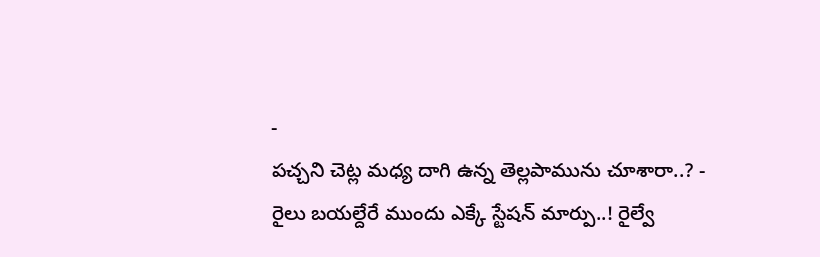-
పచ్చని చెట్ల మధ్య దాగి ఉన్న తెల్లపామును చూశారా..? -
రైలు బయల్దేరే ముందు ఎక్కే స్టేషన్ మార్పు..! రైల్వే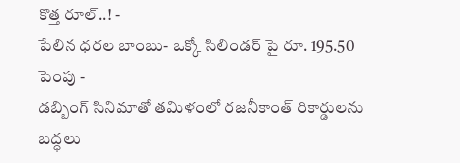కొత్త రూల్..! -
పేలిన ధరల బాంబు- ఒక్కో సిలిండర్ పై రూ. 195.50 పెంపు -
డబ్బింగ్ సినిమాతో తమిళంలో రజనీకాంత్ రికార్డులను బద్ధలు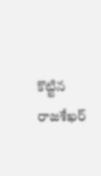కొట్టిన రాజశేఖర్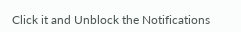Click it and Unblock the Notifications